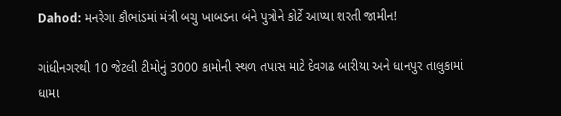Dahod: મનરેગા કૌભાંડમાં મંત્રી બચુ ખાબડના બંને પુત્રોને કોર્ટે આપ્યા શરતી જામીન!

ગાંધીનગરથી 10 જેટલી ટીમોનું 3000 કામોની સ્થળ તપાસ માટે દેવગઢ બારીયા અને ધાનપુર તાલુકામાં ધામા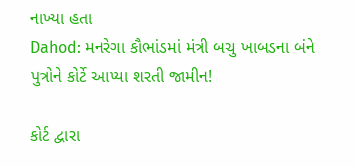નાખ્યા હતા
Dahod: મનરેગા કૌભાંડમાં મંત્રી બચુ ખાબડના બંને પુત્રોને કોર્ટે આપ્યા શરતી જામીન!

કોર્ટ દ્વારા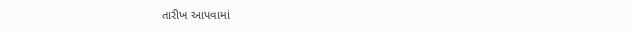તારીખ આપવામાં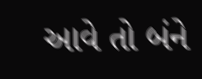આવે તો બંને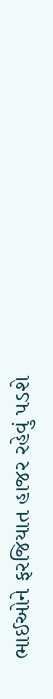ભાઈઓને ફરજિયાત હાજર રહેવું પડશે